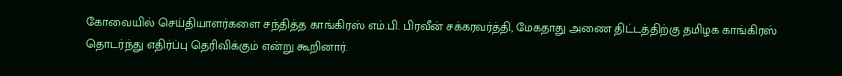கோவையில் செய்தியாளர்களை சந்தித்த காங்கிரஸ் எம்.பி. பிரவீன் சக்கரவர்த்தி, மேகதாது அணை திட்டத்திற்கு தமிழக காங்கிரஸ் தொடர்ந்து எதிர்ப்பு தெரிவிக்கும் என்று கூறினார்.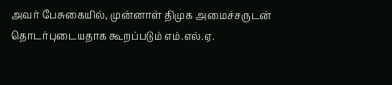அவர் பேசுகையில், முன்னாள் திமுக அமைச்சருடன் தொடர்புடையதாக கூறப்படும் எம்.எல்.ஏ.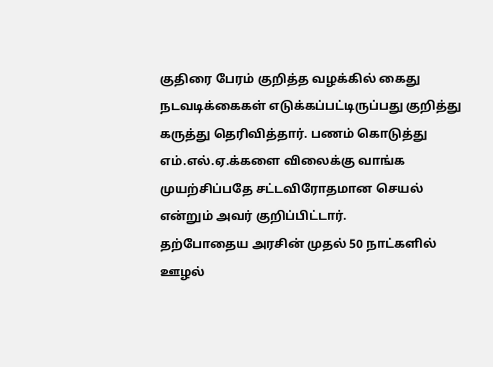குதிரை பேரம் குறித்த வழக்கில் கைது நடவடிக்கைகள் எடுக்கப்பட்டிருப்பது குறித்து கருத்து தெரிவித்தார். பணம் கொடுத்து எம்.எல்.ஏ.க்களை விலைக்கு வாங்க முயற்சிப்பதே சட்டவிரோதமான செயல் என்றும் அவர் குறிப்பிட்டார்.
தற்போதைய அரசின் முதல் 50 நாட்களில் ஊழல்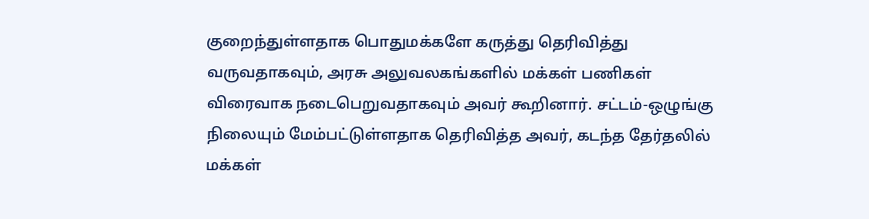குறைந்துள்ளதாக பொதுமக்களே கருத்து தெரிவித்து வருவதாகவும், அரசு அலுவலகங்களில் மக்கள் பணிகள் விரைவாக நடைபெறுவதாகவும் அவர் கூறினார். சட்டம்-ஒழுங்கு நிலையும் மேம்பட்டுள்ளதாக தெரிவித்த அவர், கடந்த தேர்தலில் மக்கள்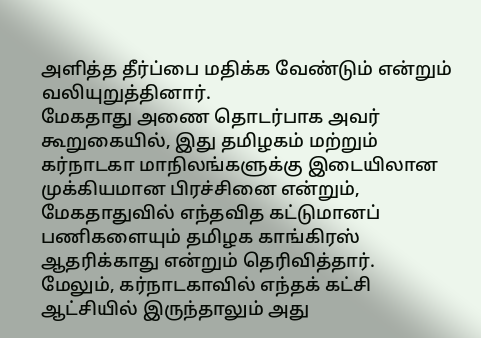அளித்த தீர்ப்பை மதிக்க வேண்டும் என்றும் வலியுறுத்தினார்.
மேகதாது அணை தொடர்பாக அவர் கூறுகையில், இது தமிழகம் மற்றும் கர்நாடகா மாநிலங்களுக்கு இடையிலான முக்கியமான பிரச்சினை என்றும், மேகதாதுவில் எந்தவித கட்டுமானப் பணிகளையும் தமிழக காங்கிரஸ் ஆதரிக்காது என்றும் தெரிவித்தார்.
மேலும், கர்நாடகாவில் எந்தக் கட்சி ஆட்சியில் இருந்தாலும் அது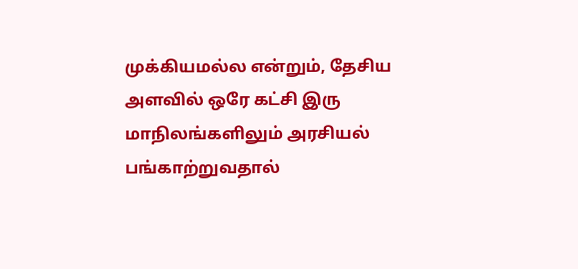முக்கியமல்ல என்றும், தேசிய அளவில் ஒரே கட்சி இரு மாநிலங்களிலும் அரசியல் பங்காற்றுவதால்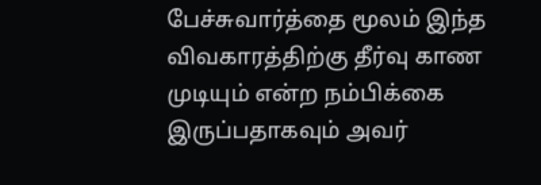பேச்சுவார்த்தை மூலம் இந்த விவகாரத்திற்கு தீர்வு காண முடியும் என்ற நம்பிக்கை இருப்பதாகவும் அவர்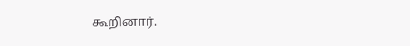கூறினார்.